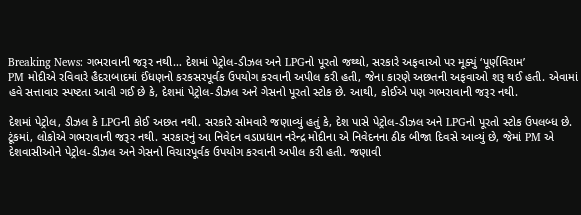Breaking News: ગભરાવાની જરૂર નથી… દેશમાં પેટ્રોલ-ડીઝલ અને LPGનો પૂરતો જથ્થો, સરકારે અફવાઓ પર મૂક્યું ‘પૂર્ણવિરામ’
PM મોદીએ રવિવારે હૈદરાબાદમાં ઈંધણનો કરકસરપૂર્વક ઉપયોગ કરવાની અપીલ કરી હતી, જેના કારણે અછતની અફવાઓ શરૂ થઈ હતી. એવામાં હવે સત્તાવાર સ્પષ્ટતા આવી ગઈ છે કે, દેશમાં પેટ્રોલ-ડીઝલ અને ગેસનો પૂરતો સ્ટોક છે. આથી, કોઈએ પણ ગભરાવાની જરૂર નથી.

દેશમાં પેટ્રોલ, ડીઝલ કે LPGની કોઈ અછત નથી. સરકારે સોમવારે જણાવ્યું હતું કે, દેશ પાસે પેટ્રોલ-ડીઝલ અને LPGનો પૂરતો સ્ટોક ઉપલબ્ધ છે. ટૂંકમાં, લોકોએ ગભરાવાની જરૂર નથી. સરકારનું આ નિવેદન વડાપ્રધાન નરેન્દ્ર મોદીના એ નિવેદનના ઠીક બીજા દિવસે આવ્યું છે, જેમાં PM એ દેશવાસીઓને પેટ્રોલ-ડીઝલ અને ગેસનો વિચારપૂર્વક ઉપયોગ કરવાની અપીલ કરી હતી. જણાવી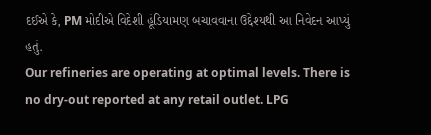દઈએ કે, PM મોદીએ વિદેશી હૂંડિયામણ બચાવવાના ઉદ્દેશ્યથી આ નિવેદન આપ્યું હતું.
Our refineries are operating at optimal levels. There is no dry-out reported at any retail outlet. LPG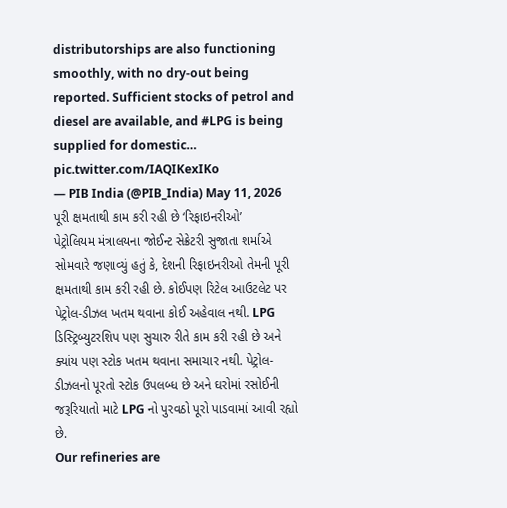distributorships are also functioning smoothly, with no dry-out being reported. Sufficient stocks of petrol and diesel are available, and #LPG is being supplied for domestic… pic.twitter.com/IAQIKexIKo
— PIB India (@PIB_India) May 11, 2026
પૂરી ક્ષમતાથી કામ કરી રહી છે ‘રિફાઇનરીઓ’
પેટ્રોલિયમ મંત્રાલયના જોઈન્ટ સેક્રેટરી સુજાતા શર્માએ સોમવારે જણાવ્યું હતું કે, દેશની રિફાઇનરીઓ તેમની પૂરી ક્ષમતાથી કામ કરી રહી છે. કોઈપણ રિટેલ આઉટલેટ પર પેટ્રોલ-ડીઝલ ખતમ થવાના કોઈ અહેવાલ નથી. LPG ડિસ્ટ્રિબ્યુટરશિપ પણ સુચારુ રીતે કામ કરી રહી છે અને ક્યાંય પણ સ્ટોક ખતમ થવાના સમાચાર નથી. પેટ્રોલ-ડીઝલનો પૂરતો સ્ટોક ઉપલબ્ધ છે અને ઘરોમાં રસોઈની જરૂરિયાતો માટે LPG નો પુરવઠો પૂરો પાડવામાં આવી રહ્યો છે.
Our refineries are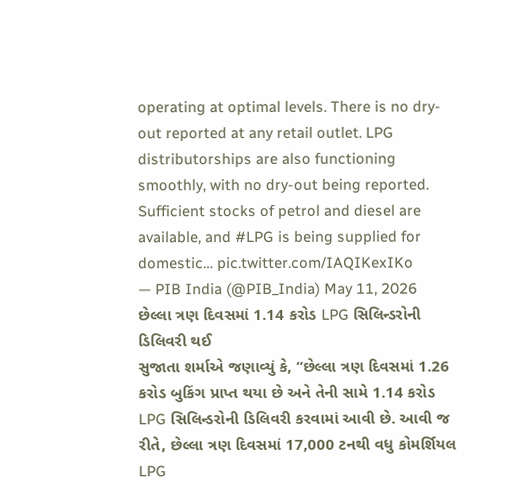operating at optimal levels. There is no dry-out reported at any retail outlet. LPG distributorships are also functioning smoothly, with no dry-out being reported. Sufficient stocks of petrol and diesel are available, and #LPG is being supplied for domestic… pic.twitter.com/IAQIKexIKo
— PIB India (@PIB_India) May 11, 2026
છેલ્લા ત્રણ દિવસમાં 1.14 કરોડ LPG સિલિન્ડરોની ડિલિવરી થઈ
સુજાતા શર્માએ જણાવ્યું કે, “છેલ્લા ત્રણ દિવસમાં 1.26 કરોડ બુકિંગ પ્રાપ્ત થયા છે અને તેની સામે 1.14 કરોડ LPG સિલિન્ડરોની ડિલિવરી કરવામાં આવી છે. આવી જ રીતે, છેલ્લા ત્રણ દિવસમાં 17,000 ટનથી વધુ કોમર્શિયલ LPG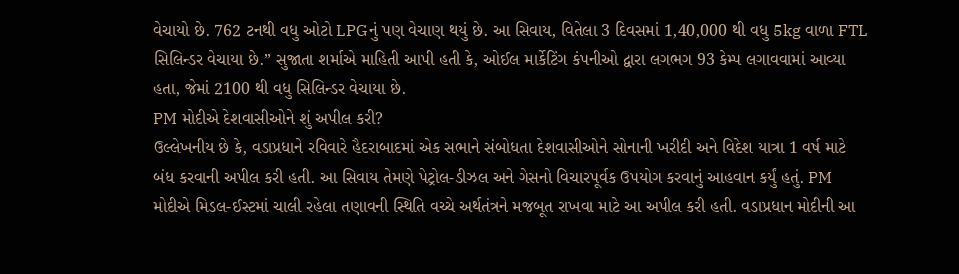વેચાયો છે. 762 ટનથી વધુ ઓટો LPGનું પણ વેચાણ થયું છે. આ સિવાય, વિતેલા 3 દિવસમાં 1,40,000 થી વધુ 5kg વાળા FTL સિલિન્ડર વેચાયા છે.” સુજાતા શર્માએ માહિતી આપી હતી કે, ઓઈલ માર્કેટિંગ કંપનીઓ દ્વારા લગભગ 93 કેમ્પ લગાવવામાં આવ્યા હતા, જેમાં 2100 થી વધુ સિલિન્ડર વેચાયા છે.
PM મોદીએ દેશવાસીઓને શું અપીલ કરી?
ઉલ્લેખનીય છે કે, વડાપ્રધાને રવિવારે હૈદરાબાદમાં એક સભાને સંબોધતા દેશવાસીઓને સોનાની ખરીદી અને વિદેશ યાત્રા 1 વર્ષ માટે બંધ કરવાની અપીલ કરી હતી. આ સિવાય તેમણે પેટ્રોલ-ડીઝલ અને ગેસનો વિચારપૂર્વક ઉપયોગ કરવાનું આહવાન કર્યું હતું. PM મોદીએ મિડલ-ઈસ્ટમાં ચાલી રહેલા તણાવની સ્થિતિ વચ્ચે અર્થતંત્રને મજબૂત રાખવા માટે આ અપીલ કરી હતી. વડાપ્રધાન મોદીની આ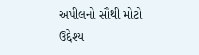અપીલનો સૌથી મોટો ઉદ્દેશ્ય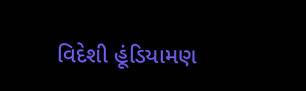વિદેશી હૂંડિયામણ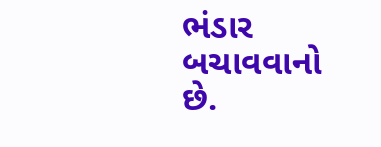ભંડાર બચાવવાનો છે.